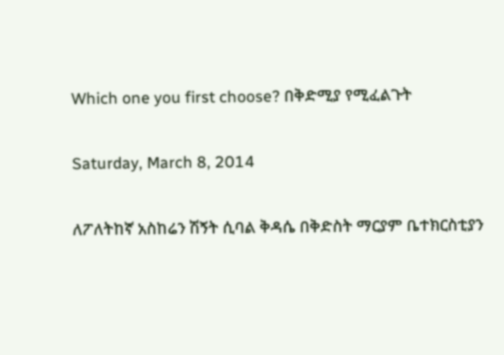Which one you first choose? በቅድሚያ የሚፈልጉት

Saturday, March 8, 2014

ለፖለትከኛ አስከሬን ሽኝት ሲባል ቅዳሴ በቅድስት ማርያም ቤተክርስቲያን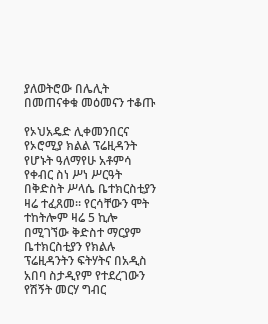ያለወትሮው በሌሊት በመጠናቀቁ መዕመናን ተቆጡ

የኦህአዴድ ሊቀመንበርና የኦሮሚያ ክልል ፕሬዚዳንት የሆኑት ዓለማየሁ አቶምሳ የቀብር ስነ ሥነ ሥርዓት በቅድስት ሥላሴ ቤተክርስቲያን ዛሬ ተፈጸመ። የርሳቸውን ሞት ተከትሎም ዛሬ 5 ኪሎ በሚገኘው ቅድስተ ማርያም ቤተክርስቲያን የክልሉ ፕሬዚዳንትን ፍትሃትና በአዲስ አበባ ስታዲየም የተደረገውን የሽኝት መርሃ ግብር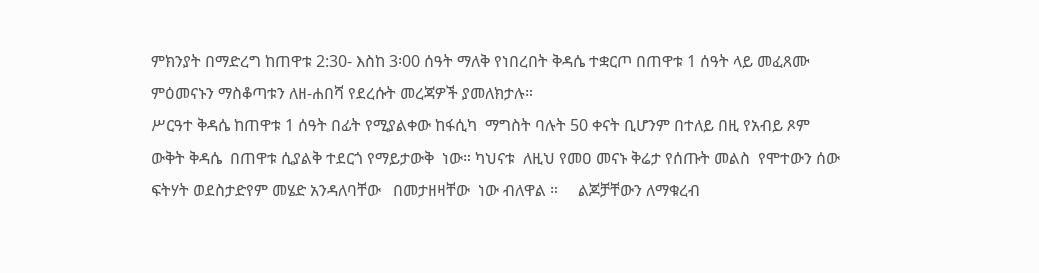ምክንያት በማድረግ ከጠዋቱ 2:30- እስከ 3፡00 ሰዓት ማለቅ የነበረበት ቅዳሴ ተቋርጦ በጠዋቱ 1 ሰዓት ላይ መፈጸሙ ምዕመናኑን ማስቆጣቱን ለዘ-ሐበሻ የደረሱት መረጃዎች ያመለክታሉ።
ሥርዓተ ቅዳሴ ከጠዋቱ 1 ሰዓት በፊት የሚያልቀው ከፋሲካ  ማግስት ባሉት 50 ቀናት ቢሆንም በተለይ በዚ የአብይ ጾም  ውቅት ቅዳሴ  በጠዋቱ ሲያልቅ ተደርጎ የማይታውቅ  ነው። ካህናቱ  ለዚህ የመዐ መናኑ ቅሬታ የሰጡት መልስ  የሞተውን ሰው ፍትሃት ወደስታድየም መሄድ አንዳለባቸው   በመታዘዛቸው  ነው ብለዋል ።     ልጆቻቸውን ለማቁረብ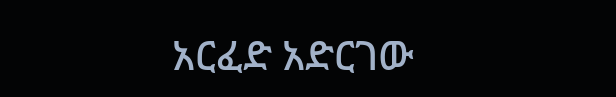አርፈድ አድርገው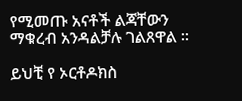የሚመጡ አናቶች ልጃቸውን ማቁረብ አንዳልቻሉ ገልጸዋል ።

ይህቺ የ ኦርቶዶክስ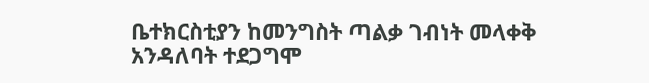ቤተክርስቲያን ከመንግስት ጣልቃ ገብነት መላቀቅ  አንዳለባት ተደጋግሞ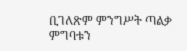ቢገለጽም ምንግሥት ጣልቃ ምግባቱን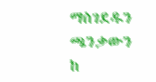ማስገደዱን ጫንቃውን
ከ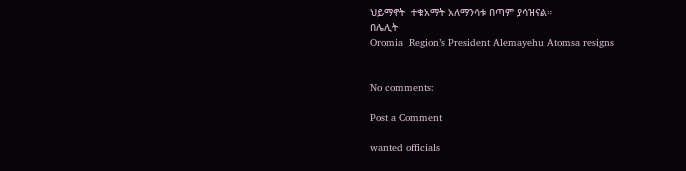ህይማኖት  ተቁአማት አለማንሳቱ በጣም ያሳዝናል።
በሌሊት
Oromia  Region’s President Alemayehu Atomsa resigns


No comments:

Post a Comment

wanted officials